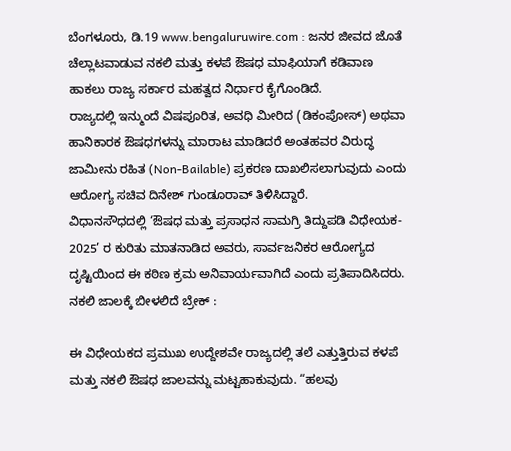ಬೆಂಗಳೂರು, ಡಿ.19 www.bengaluruwire.com : ಜನರ ಜೀವದ ಜೊತೆ ಚೆಲ್ಲಾಟವಾಡುವ ನಕಲಿ ಮತ್ತು ಕಳಪೆ ಔಷಧ ಮಾಫಿಯಾಗೆ ಕಡಿವಾಣ ಹಾಕಲು ರಾಜ್ಯ ಸರ್ಕಾರ ಮಹತ್ವದ ನಿರ್ಧಾರ ಕೈಗೊಂಡಿದೆ.
ರಾಜ್ಯದಲ್ಲಿ ಇನ್ಮುಂದೆ ವಿಷಪೂರಿತ, ಅವಧಿ ಮೀರಿದ (ಡಿಕಂಪೋಸ್) ಅಥವಾ ಹಾನಿಕಾರಕ ಔಷಧಗಳನ್ನು ಮಾರಾಟ ಮಾಡಿದರೆ ಅಂತಹವರ ವಿರುದ್ಧ ಜಾಮೀನು ರಹಿತ (Non-Bailable) ಪ್ರಕರಣ ದಾಖಲಿಸಲಾಗುವುದು ಎಂದು ಆರೋಗ್ಯ ಸಚಿವ ದಿನೇಶ್ ಗುಂಡೂರಾವ್ ತಿಳಿಸಿದ್ದಾರೆ.
ವಿಧಾನಸೌಧದಲ್ಲಿ ‘ಔಷಧ ಮತ್ತು ಪ್ರಸಾಧನ ಸಾಮಗ್ರಿ ತಿದ್ದುಪಡಿ ವಿಧೇಯಕ- 2025’ ರ ಕುರಿತು ಮಾತನಾಡಿದ ಅವರು, ಸಾರ್ವಜನಿಕರ ಆರೋಗ್ಯದ ದೃಷ್ಟಿಯಿಂದ ಈ ಕಠಿಣ ಕ್ರಮ ಅನಿವಾರ್ಯವಾಗಿದೆ ಎಂದು ಪ್ರತಿಪಾದಿಸಿದರು.
ನಕಲಿ ಜಾಲಕ್ಕೆ ಬೀಳಲಿದೆ ಬ್ರೇಕ್ :

ಈ ವಿಧೇಯಕದ ಪ್ರಮುಖ ಉದ್ದೇಶವೇ ರಾಜ್ಯದಲ್ಲಿ ತಲೆ ಎತ್ತುತ್ತಿರುವ ಕಳಪೆ ಮತ್ತು ನಕಲಿ ಔಷಧ ಜಾಲವನ್ನು ಮಟ್ಟಹಾಕುವುದು. “ಹಲವು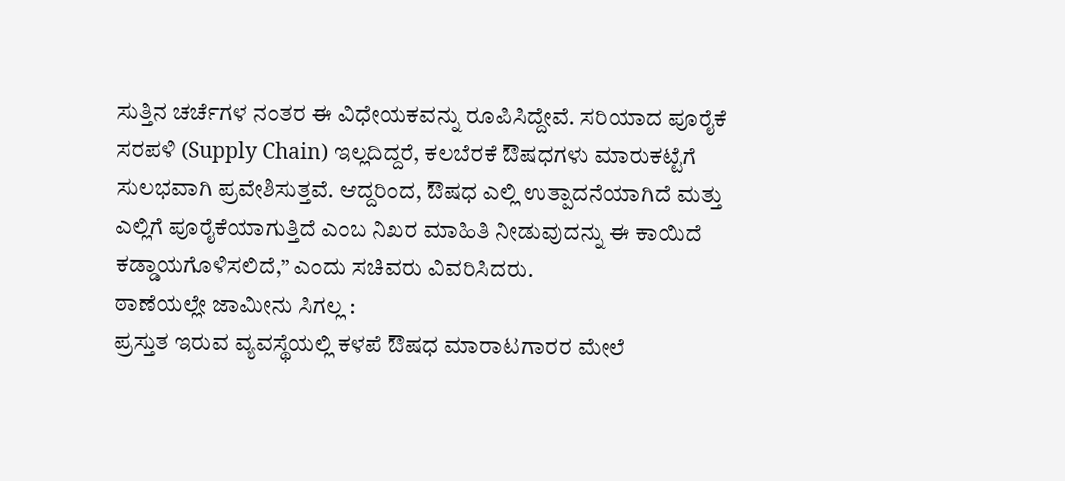ಸುತ್ತಿನ ಚರ್ಚೆಗಳ ನಂತರ ಈ ವಿಧೇಯಕವನ್ನು ರೂಪಿಸಿದ್ದೇವೆ. ಸರಿಯಾದ ಪೂರೈಕೆ ಸರಪಳಿ (Supply Chain) ಇಲ್ಲದಿದ್ದರೆ, ಕಲಬೆರಕೆ ಔಷಧಗಳು ಮಾರುಕಟ್ಟೆಗೆ ಸುಲಭವಾಗಿ ಪ್ರವೇಶಿಸುತ್ತವೆ. ಆದ್ದರಿಂದ, ಔಷಧ ಎಲ್ಲಿ ಉತ್ಪಾದನೆಯಾಗಿದೆ ಮತ್ತು ಎಲ್ಲಿಗೆ ಪೂರೈಕೆಯಾಗುತ್ತಿದೆ ಎಂಬ ನಿಖರ ಮಾಹಿತಿ ನೀಡುವುದನ್ನು ಈ ಕಾಯಿದೆ ಕಡ್ಡಾಯಗೊಳಿಸಲಿದೆ,” ಎಂದು ಸಚಿವರು ವಿವರಿಸಿದರು.
ಠಾಣೆಯಲ್ಲೇ ಜಾಮೀನು ಸಿಗಲ್ಲ :
ಪ್ರಸ್ತುತ ಇರುವ ವ್ಯವಸ್ಥೆಯಲ್ಲಿ ಕಳಪೆ ಔಷಧ ಮಾರಾಟಗಾರರ ಮೇಲೆ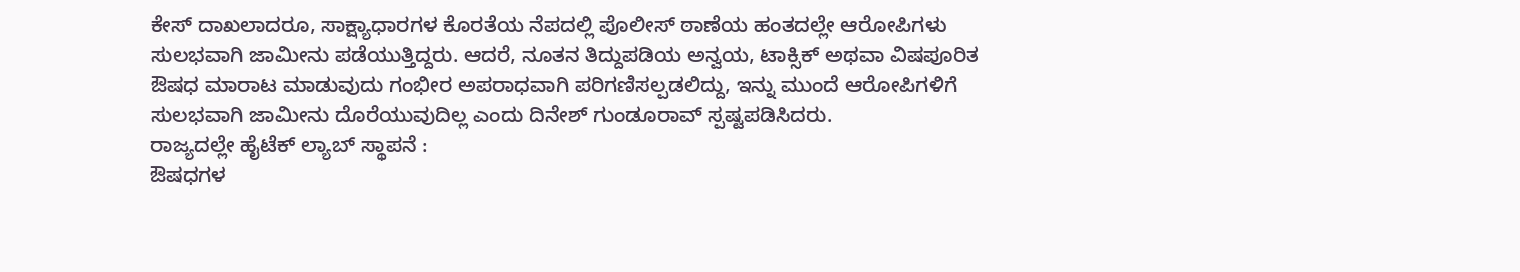ಕೇಸ್ ದಾಖಲಾದರೂ, ಸಾಕ್ಷ್ಯಾಧಾರಗಳ ಕೊರತೆಯ ನೆಪದಲ್ಲಿ ಪೊಲೀಸ್ ಠಾಣೆಯ ಹಂತದಲ್ಲೇ ಆರೋಪಿಗಳು ಸುಲಭವಾಗಿ ಜಾಮೀನು ಪಡೆಯುತ್ತಿದ್ದರು. ಆದರೆ, ನೂತನ ತಿದ್ದುಪಡಿಯ ಅನ್ವಯ, ಟಾಕ್ಸಿಕ್ ಅಥವಾ ವಿಷಪೂರಿತ ಔಷಧ ಮಾರಾಟ ಮಾಡುವುದು ಗಂಭೀರ ಅಪರಾಧವಾಗಿ ಪರಿಗಣಿಸಲ್ಪಡಲಿದ್ದು, ಇನ್ನು ಮುಂದೆ ಆರೋಪಿಗಳಿಗೆ ಸುಲಭವಾಗಿ ಜಾಮೀನು ದೊರೆಯುವುದಿಲ್ಲ ಎಂದು ದಿನೇಶ್ ಗುಂಡೂರಾವ್ ಸ್ಪಷ್ಟಪಡಿಸಿದರು.
ರಾಜ್ಯದಲ್ಲೇ ಹೈಟೆಕ್ ಲ್ಯಾಬ್ ಸ್ಥಾಪನೆ :
ಔಷಧಗಳ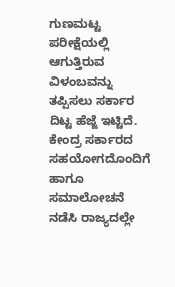ಗುಣಮಟ್ಟ ಪರೀಕ್ಷೆಯಲ್ಲಿ ಆಗುತ್ತಿರುವ ವಿಳಂಬವನ್ನು ತಪ್ಪಿಸಲು ಸರ್ಕಾರ ದಿಟ್ಟ ಹೆಜ್ಜೆ ಇಟ್ಟಿದೆ. ಕೇಂದ್ರ ಸರ್ಕಾರದ ಸಹಯೋಗದೊಂದಿಗೆ ಹಾಗೂ ಸಮಾಲೋಚನೆ ನಡೆಸಿ ರಾಜ್ಯದಲ್ಲೇ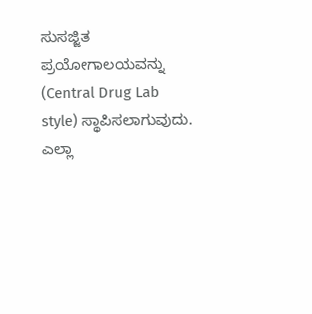ಸುಸಜ್ಜಿತ ಪ್ರಯೋಗಾಲಯವನ್ನು (Central Drug Lab style) ಸ್ಥಾಪಿಸಲಾಗುವುದು. ಎಲ್ಲಾ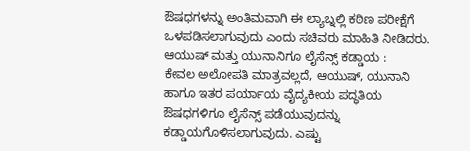ಔಷಧಗಳನ್ನು ಅಂತಿಮವಾಗಿ ಈ ಲ್ಯಾಬ್ನಲ್ಲಿ ಕಠಿಣ ಪರೀಕ್ಷೆಗೆ ಒಳಪಡಿಸಲಾಗುವುದು ಎಂದು ಸಚಿವರು ಮಾಹಿತಿ ನೀಡಿದರು.
ಆಯುಷ್ ಮತ್ತು ಯುನಾನಿಗೂ ಲೈಸೆನ್ಸ್ ಕಡ್ಡಾಯ :
ಕೇವಲ ಅಲೋಪತಿ ಮಾತ್ರವಲ್ಲದೆ, ಆಯುಷ್, ಯುನಾನಿ ಹಾಗೂ ಇತರ ಪರ್ಯಾಯ ವೈದ್ಯಕೀಯ ಪದ್ಧತಿಯ ಔಷಧಗಳಿಗೂ ಲೈಸೆನ್ಸ್ ಪಡೆಯುವುದನ್ನು ಕಡ್ಡಾಯಗೊಳಿಸಲಾಗುವುದು. ಎಷ್ಟು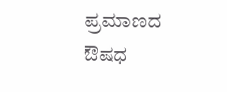ಪ್ರಮಾಣದ ಔಷಧ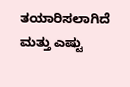ತಯಾರಿಸಲಾಗಿದೆ ಮತ್ತು ಎಷ್ಟು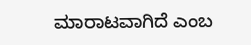ಮಾರಾಟವಾಗಿದೆ ಎಂಬ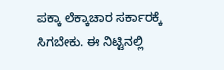ಪಕ್ಕಾ ಲೆಕ್ಕಾಚಾರ ಸರ್ಕಾರಕ್ಕೆ ಸಿಗಬೇಕು. ಈ ನಿಟ್ಟಿನಲ್ಲಿ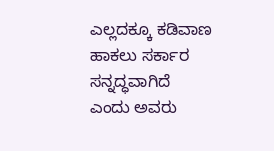ಎಲ್ಲದಕ್ಕೂ ಕಡಿವಾಣ ಹಾಕಲು ಸರ್ಕಾರ ಸನ್ನದ್ಧವಾಗಿದೆ ಎಂದು ಅವರು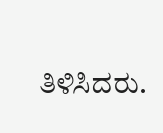ತಿಳಿಸಿದರು.